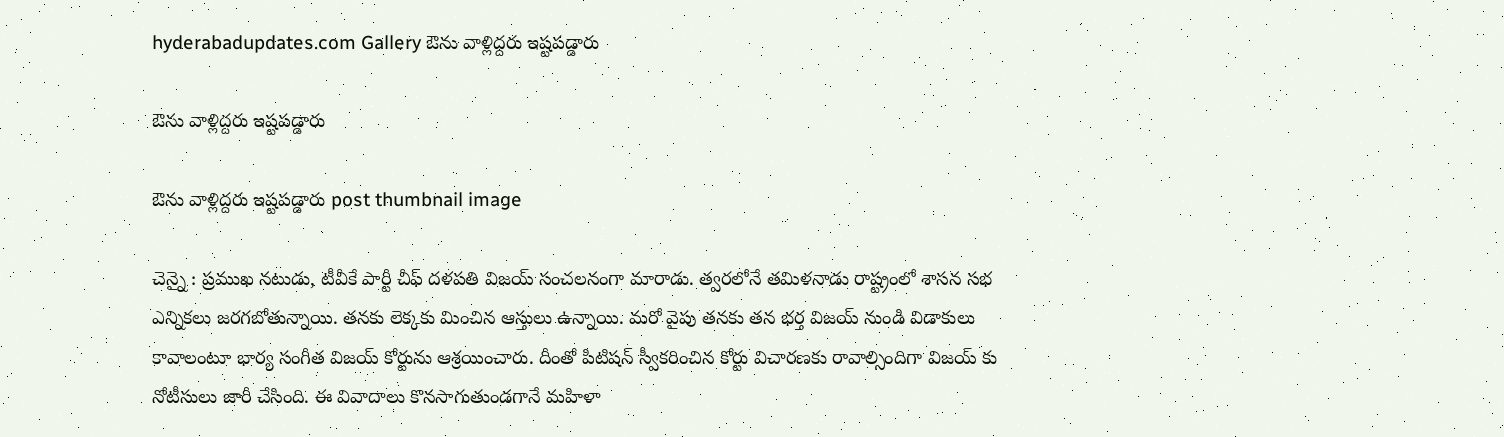hyderabadupdates.com Gallery ఔను వాళ్లిద్దరు ఇష్ట‌ప‌డ్డారు

ఔను వాళ్లిద్దరు ఇష్ట‌ప‌డ్డారు

ఔను వాళ్లిద్దరు ఇష్ట‌ప‌డ్డారు post thumbnail image

చెన్నై : ప్ర‌ముఖ న‌టుడు, టీవీకే పార్టీ చీఫ్ ద‌ళ‌ప‌తి విజ‌య్ సంచ‌ల‌నంగా మారాడు. త్వ‌ర‌లోనే త‌మిళ‌నాడు రాష్ట్రంలో శాస‌న స‌భ ఎన్నిక‌లు జ‌ర‌గ‌బోతున్నాయి. త‌న‌కు లెక్క‌కు మించిన ఆస్తులు ఉన్నాయి. మ‌రో వైపు త‌న‌కు త‌న భ‌ర్త విజ‌య్ నుండి విడాకులు కావాలంటూ భార్య సంగీత విజ‌య్ కోర్టును ఆశ్ర‌యించారు. దీంతో పిటిష‌న్ స్వీక‌రించిన కోర్టు విచార‌ణ‌కు రావాల్సిందిగా విజ‌య్ కు నోటీసులు జారీ చేసింది. ఈ వివాదాలు కొన‌సాగుతుండ‌గానే మ‌హిళా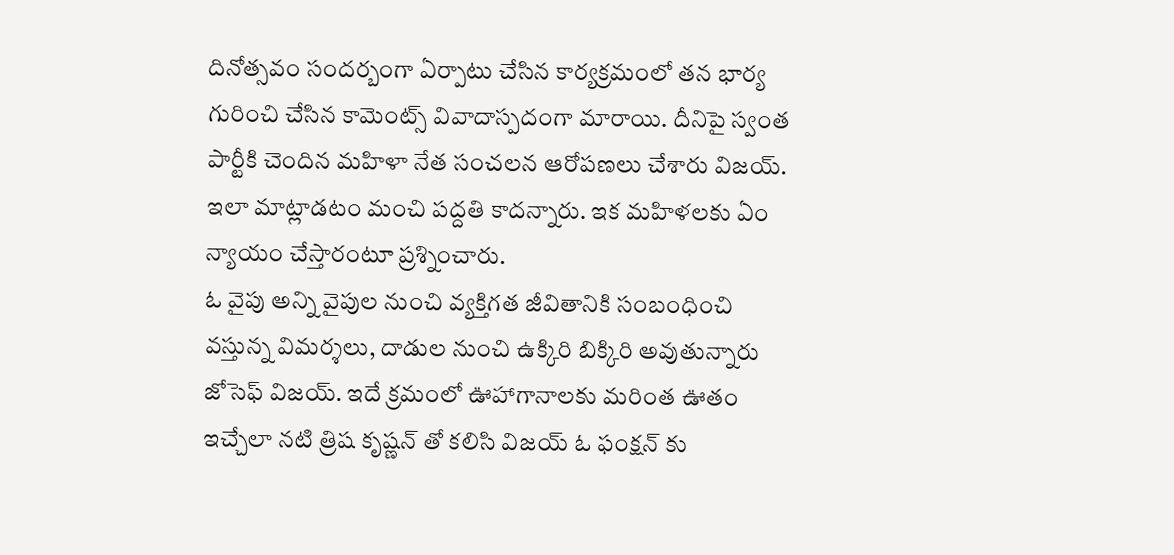దినోత్స‌వం సంద‌ర్బంగా ఏర్పాటు చేసిన కార్య‌క్ర‌మంలో త‌న భార్య గురించి చేసిన కామెంట్స్ వివాదాస్పదంగా మారాయి. దీనిపై స్వంత పార్టీకి చెందిన మ‌హిళా నేత సంచ‌ల‌న ఆరోప‌ణ‌లు చేశారు విజ‌య్. ఇలా మాట్లాడ‌టం మంచి ప‌ద్ద‌తి కాద‌న్నారు. ఇక మ‌హిళ‌ల‌కు ఏం న్యాయం చేస్తారంటూ ప్ర‌శ్నించారు.
ఓ వైపు అన్ని వైపుల నుంచి వ్య‌క్తిగ‌త జీవితానికి సంబంధించి వ‌స్తున్న విమ‌ర్శ‌లు, దాడుల నుంచి ఉక్కిరి బిక్కిరి అవుతున్నారు జోసెఫ్ విజ‌య్. ఇదే క్ర‌మంలో ఊహాగానాల‌కు మ‌రింత ఊతం ఇచ్చేలా న‌టి త్రిష కృష్ణ‌న్ తో క‌లిసి విజ‌య్ ఓ ఫంక్ష‌న్ కు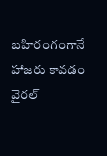బ‌హిరంగంగానే హాజ‌రు కావ‌డం వైర‌ల్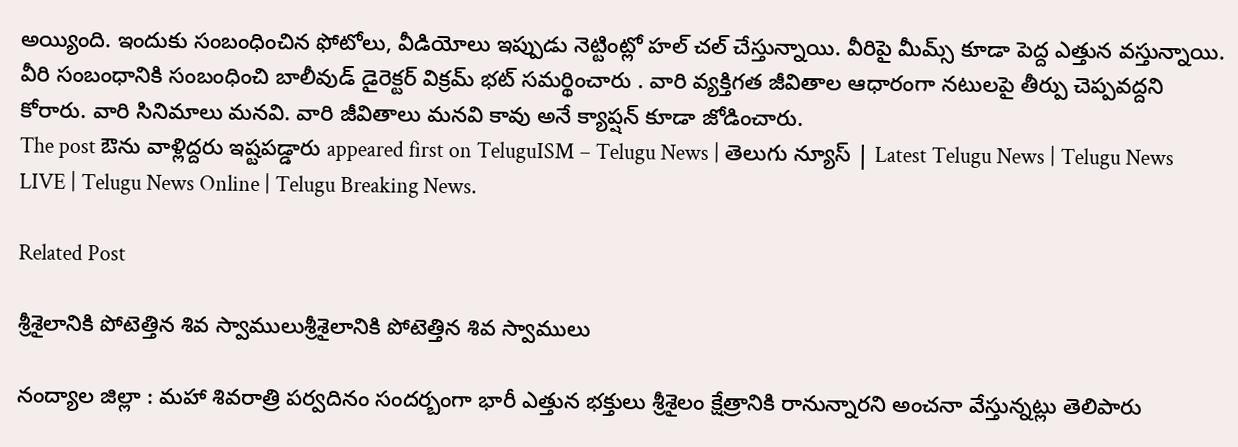అయ్యింది. ఇందుకు సంబంధించిన ఫోటోలు, వీడియోలు ఇప్పుడు నెట్టింట్లో హ‌ల్ చ‌ల్ చేస్తున్నాయి. వీరిపై మీమ్స్ కూడా పెద్ద ఎత్తున వ‌స్తున్నాయి. వీరి సంబంధానికి సంబంధించి బాలీవుడ్ డైరెక్ట‌ర్ విక్రమ్ భట్ సమర్థించారు . వారి వ్యక్తిగత జీవితాల ఆధారంగా నటులపై తీర్పు చెప్పవద్దని కోరారు. వారి సినిమాలు మనవి. వారి జీవితాలు మనవి కావు అనే క్యాప్ష‌న్ కూడా జోడించారు.
The post ఔను వాళ్లిద్దరు ఇష్ట‌ప‌డ్డారు appeared first on TeluguISM – Telugu News | తెలుగు న్యూస్ | Latest Telugu News | Telugu News LIVE | Telugu News Online | Telugu Breaking News.

Related Post

శ్రీ‌శైలానికి పోటెత్తిన శివ స్వాములుశ్రీ‌శైలానికి పోటెత్తిన శివ స్వాములు

నంద్యాల జిల్లా : మ‌హా శివ‌రాత్రి పర్వ‌దినం సంద‌ర్బంగా భారీ ఎత్తున భ‌క్తులు శ్రీ‌శైలం క్షేత్రానికి రానున్నార‌ని అంచ‌నా వేస్తున్న‌ట్లు తెలిపారు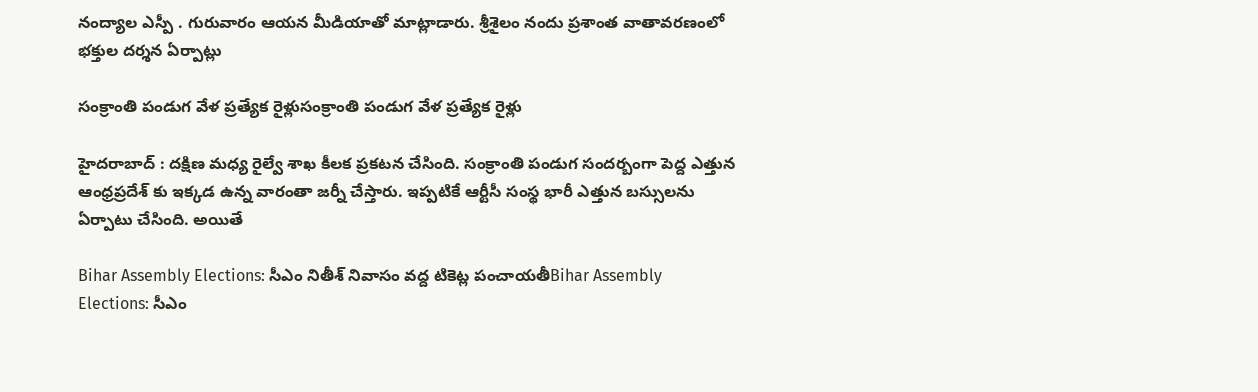నంద్యాల ఎస్పీ . గురువారం ఆయ‌న మీడియాతో మాట్లాడారు. శ్రీశైలం నందు ప్రశాంత వాతావరణంలో భక్తుల దర్శన ఏర్పాట్లు

సంక్రాంతి పండుగ వేళ ప్ర‌త్యేక రైళ్లుసంక్రాంతి పండుగ వేళ ప్ర‌త్యేక రైళ్లు

హైద‌రాబాద్ : ద‌క్షిణ మ‌ధ్య రైల్వే శాఖ కీల‌క ప్ర‌క‌ట‌న చేసింది. సంక్రాంతి పండుగ సంద‌ర్బంగా పెద్ద ఎత్తున ఆంధ్ర‌ప్ర‌దేశ్ కు ఇక్క‌డ ఉన్న వారంతా జ‌ర్నీ చేస్తారు. ఇప్ప‌టికే ఆర్టీసీ సంస్థ భారీ ఎత్తున బ‌స్సుల‌ను ఏర్పాటు చేసింది. అయితే

Bihar Assembly Elections: సీఎం నితీశ్ నివాసం వద్ద టికెట్ల పంచాయతీBihar Assembly Elections: సీఎం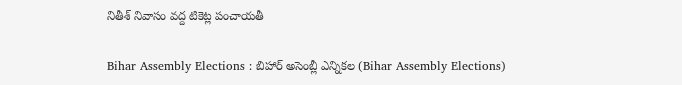నితీశ్ నివాసం వద్ద టికెట్ల పంచాయతీ

Bihar Assembly Elections : బిహార్ అసెంబ్లీ ఎన్నికల (Bihar Assembly Elections)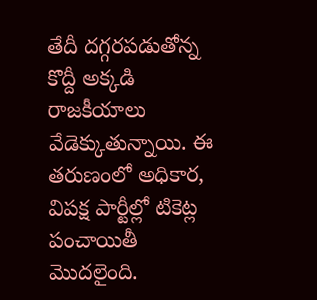తేదీ దగ్గరపడుతోన్న కొద్దీ అక్కడి రాజకీయాలు వేడెక్కుతున్నాయి. ఈ తరుణంలో అధికార, విపక్ష పార్టీల్లో టికెట్ల పంచాయితీ మొదలైంది.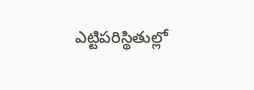ఎట్టిపరిస్థితుల్లో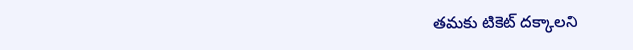తమకు టికెట్ దక్కాలని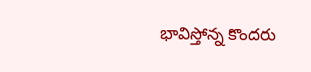భావిస్తోన్న కొందరు